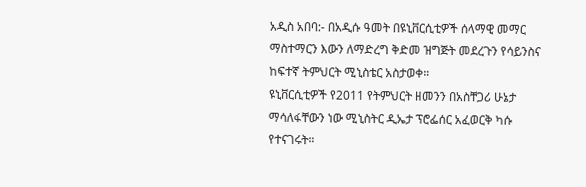አዲስ አበባ:- በአዲሱ ዓመት በዩኒቨርሲቲዎች ሰላማዊ መማር ማስተማርን እውን ለማድረግ ቅድመ ዝግጅት መደረጉን የሳይንስና ከፍተኛ ትምህርት ሚኒስቴር አስታወቀ።
ዩኒቨርሲቲዎች የ2011 የትምህርት ዘመንን በአስቸጋሪ ሁኔታ ማሳለፋቸውን ነው ሚኒስትር ዲኤታ ፕሮፌሰር አፈወርቅ ካሱ የተናገሩት።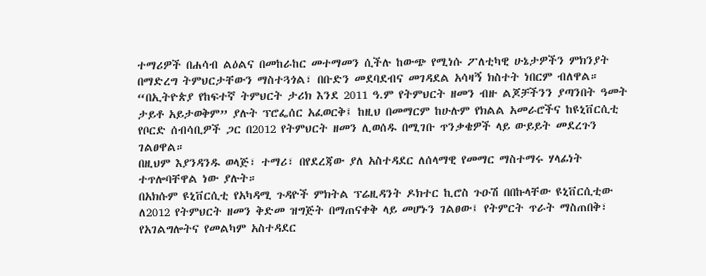ተማሪዎች በሐሳብ ልዕልና በመከራከር መተማመን ሲችሉ ከውጭ የሚነሱ ፖለቲካዊ ሁኔታዎችን ምክንያት በማድረግ ትምህርታቸውን ማስተጓጎል፣ በቡድን መደባደብና መገዳደል አሳዛኝ ክስተት ነበርም ብለዋል።
“በኢትዮጵያ የከፍተኛ ትምህርት ታሪክ እንደ 2011 ዓ.ም የትምህርት ዘመን ብዙ ልጆቻችንን ያጣንበት ዓመት ታይቶ አይታወቅም” ያሉት ፕሮፌሰር አፈወርቅ፤ ከዚህ በመማርም ከሁሉም የክልል አመራሮችና ከዩኒቨርሲቲ የቦርድ ሰብሳቢዎች ጋር በ2012 የትምህርት ዘመን ሊወሰዱ በሚገቡ ጥንቃቄዎች ላይ ውይይት መደረጉን ገልፀዋል።
በዚህም እያንዳንዱ ወላጅ፣ ተማሪ፣ በየደረጃው ያለ አስተዳደር ለሰላማዊ የመማር ማስተማሩ ሃላፊነት ተጥሎባቸዋል ነው ያሉት።
በአክሱም ዩኒቨርሲቲ የአካዳሚ ጉዳዮች ምክትል ፕሬዚዳንት ዶክተር ኪሮስ ጉዑሽ በበኩላቸው ዩኒቨርሲቲው ለ2012 የትምህርት ዘመን ቅድመ ዝግጅት በማጠናቀቅ ላይ መሆኑን ገልፀው፤ የትምርት ጥራት ማስጠበቅ፣ የአገልግሎትና የመልካም አስተዳደር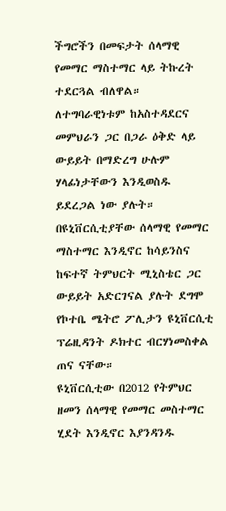ችግሮችን በመፍታት ሰላማዊ የመማር ማስተማር ላይ ትኩረት ተደርጓል ብለዋል።
ለተግባራዊነቱም ከአስተዳደርና መምህራን ጋር በጋራ ዕቅድ ላይ ውይይት በማድረግ ሁሉም ሃላፊነታቸውን እንዲወስዱ ይደረጋል ነው ያሉት።
በዩኒቨርሲቲያቸው ሰላማዊ የመማር ማስተማር እንዲኖር ከሳይንስና ከፍተኛ ትምህርት ሚኒስቴር ጋር ውይይት አድርገናል ያሉት ደግሞ የኮተቤ ሜትሮ ፖሊታን ዩኒቨርሲቲ ፕሬዚዳንት ዶክተር ብርሃነመስቀል ጠና ናቸው።
ዩኒቨርሲቲው በ2012 የትምህር ዘመን ሰላማዊ የመማር መስተማር ሂደት እንዲኖር እያንዳንዱ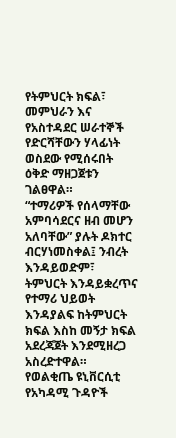የትምህርት ክፍል፣ መምህራን እና የአስተዳደር ሠራተኞች የድርሻቸውን ሃላፊነት ወስደው የሚሰሩበት ዕቅድ ማዘጋጀቱን ገልፀዋል።
“ተማሪዎች የሰላማቸው አምባሳደርና ዘብ መሆን አለባቸው” ያሉት ዶክተር ብርሃነመስቀል፤ ንብረት እንዳይወድም፣ ትምህርት እንዳይቋረጥና የተማሪ ህይወት እንዳያልፍ ከትምህርት ክፍል እስከ መኝታ ክፍል አደረጃጀት እንደሚዘረጋ አስረድተዋል።
የወልቂጤ ዩኒቨርሲቲ የአካዳሚ ጉዳዮች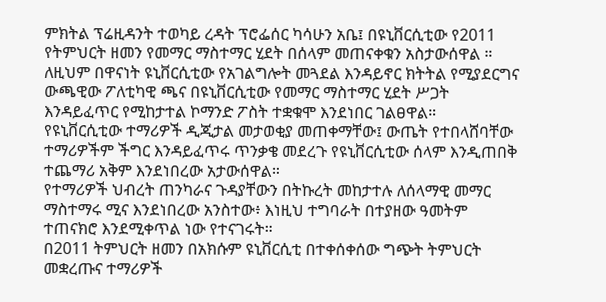ምክትል ፕሬዚዳንት ተወካይ ረዳት ፕሮፌሰር ካሳሁን አቤ፤ በዩኒቨርሲቲው የ2011 የትምህርት ዘመን የመማር ማስተማር ሂደት በሰላም መጠናቀቁን አስታውሰዋል ።
ለዚህም በዋናነት ዩኒቨርሲቲው የአገልግሎት መጓደል እንዳይኖር ክትትል የሚያደርግና ውጫዊው ፖለቲካዊ ጫና በዩኒቨርሲቲው የመማር ማስተማር ሂደት ሥጋት እንዳይፈጥር የሚከታተል ኮማንድ ፖስት ተቋቁሞ እንደነበር ገልፀዋል።
የዩኒቨርሲቲው ተማሪዎች ዲጂታል መታወቂያ መጠቀማቸው፤ ውጤት የተበላሸባቸው ተማሪዎችም ችግር እንዳይፈጥሩ ጥንቃቄ መደረጉ የዩኒቨርሲቲው ሰላም እንዲጠበቅ ተጨማሪ አቅም እንደነበረው አታውሰዋል።
የተማሪዎች ህብረት ጠንካራና ጉዳያቸውን በትኩረት መከታተሉ ለሰላማዊ መማር ማስተማሩ ሚና እንደነበረው አንስተው፥ እነዚህ ተግባራት በተያዘው ዓመትም ተጠናክሮ እንደሚቀጥል ነው የተናገሩት።
በ2011 ትምህርት ዘመን በአክሱም ዩኒቨርሲቲ በተቀሰቀሰው ግጭት ትምህርት መቋረጡና ተማሪዎች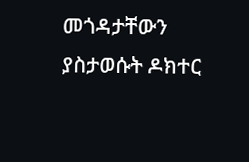መጎዳታቸውን ያስታወሱት ዶክተር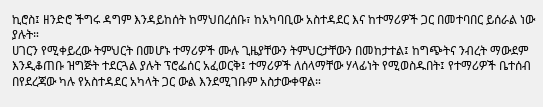ኪሮስ፤ ዘንድሮ ችግሩ ዳግም እንዳይከሰት ከማህበረሰቡ፣ ከአካባቢው አስተዳደር እና ከተማሪዎች ጋር በመተባበር ይሰራል ነው ያሉት።
ሀገርን የሚቀይረው ትምህርት በመሆኑ ተማሪዎች ሙሉ ጊዜያቸውን ትምህርታቸውን በመከታተል፤ ከግጭትና ንብረት ማውደም እንዲቆጠቡ ዝግጅት ተደርጓል ያሉት ፕሮፌሰር አፈወርቅ፤ ተማሪዎች ለሰላማቸው ሃላፊነት የሚወስዱበት፤ የተማሪዎች ቤተሰብ በየደረጃው ካሉ የአስተዳደር አካላት ጋር ውል እንደሚገቡም አስታውቀዋል።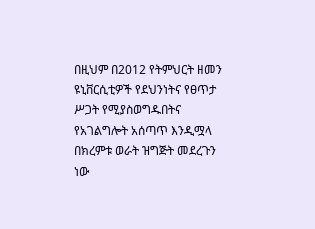በዚህም በ2012 የትምህርት ዘመን ዩኒቨርሲቲዎች የደህንነትና የፀጥታ ሥጋት የሚያስወግዱበትና የአገልግሎት አሰጣጥ እንዲሟላ በክረምቱ ወራት ዝግጅት መደረጉን ነው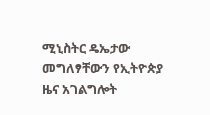ሚኒስትር ዴኤታው መግለፃቸውን የኢትዮጵያ ዜና አገልግሎት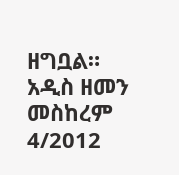ዘግቧል።
አዲስ ዘመን መስከረም 4/2012